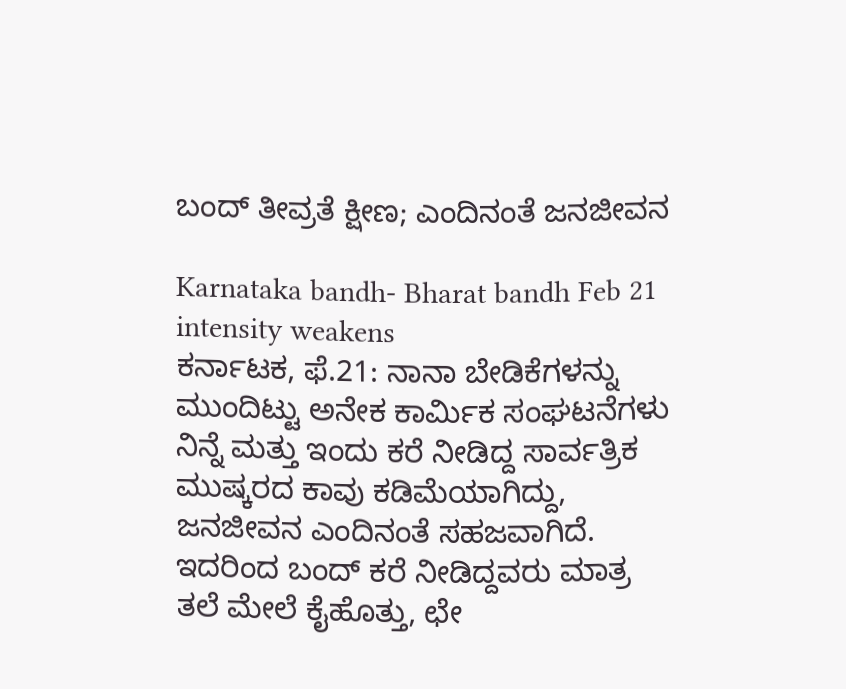ಬಂದ್ ತೀವ್ರತೆ ಕ್ಷೀಣ; ಎಂದಿನಂತೆ ಜನಜೀವನ

Karnataka bandh- Bharat bandh Feb 21 intensity weakens
ಕರ್ನಾಟಕ, ಫೆ.21: ನಾನಾ ಬೇಡಿಕೆಗಳನ್ನು ಮುಂದಿಟ್ಟು ಅನೇಕ ಕಾರ್ಮಿಕ ಸಂಘಟನೆಗಳು ನಿನ್ನೆ ಮತ್ತು ಇಂದು ಕರೆ ನೀಡಿದ್ದ ಸಾರ್ವತ್ರಿಕ ಮುಷ್ಕರದ ಕಾವು ಕಡಿಮೆಯಾಗಿದ್ದು, ಜನಜೀವನ ಎಂದಿನಂತೆ ಸಹಜವಾಗಿದೆ. ಇದರಿಂದ ಬಂದ್ ಕರೆ ನೀಡಿದ್ದವರು ಮಾತ್ರ ತಲೆ ಮೇಲೆ ಕೈಹೊತ್ತು, ಛೇ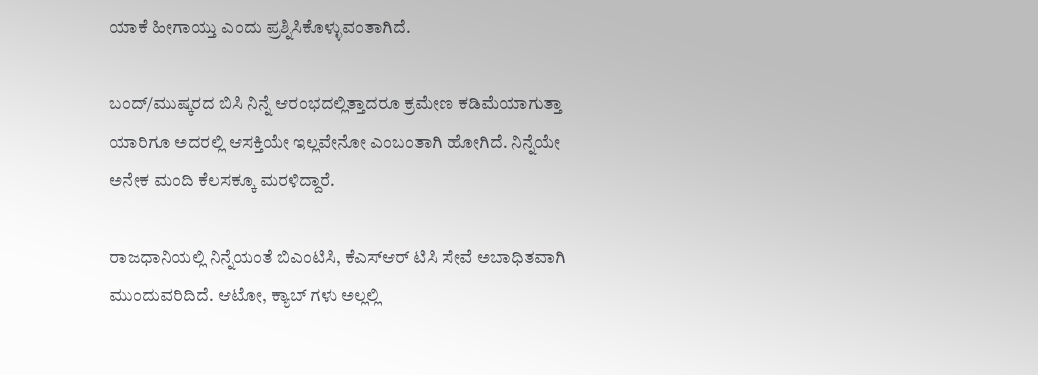ಯಾಕೆ ಹೀಗಾಯ್ತು ಎಂದು ಪ್ರಶ್ನಿಸಿಕೊಳ್ಳುವಂತಾಗಿದೆ.

ಬಂದ್/ಮುಷ್ಕರದ ಬಿಸಿ ನಿನ್ನೆ ಆರಂಭದಲ್ಲಿತ್ತಾದರೂ ಕ್ರಮೇಣ ಕಡಿಮೆಯಾಗುತ್ತಾ ಯಾರಿಗೂ ಅದರಲ್ಲಿ ಆಸಕ್ತಿಯೇ ಇಲ್ಲವೇನೋ ಎಂಬಂತಾಗಿ ಹೋಗಿದೆ. ನಿನ್ನೆಯೇ ಅನೇಕ ಮಂದಿ ಕೆಲಸಕ್ಕೂ ಮರಳಿದ್ದಾರೆ.

ರಾಜಧಾನಿಯಲ್ಲಿ ನಿನ್ನೆಯಂತೆ ಬಿಎಂಟಿಸಿ, ಕೆಎಸ್ಆರ್ ಟಿಸಿ ಸೇವೆ ಅಬಾಧಿತವಾಗಿ ಮುಂದುವರಿದಿದೆ. ಆಟೋ, ಕ್ಯಾಬ್ ಗಳು ಅಲ್ಲಲ್ಲಿ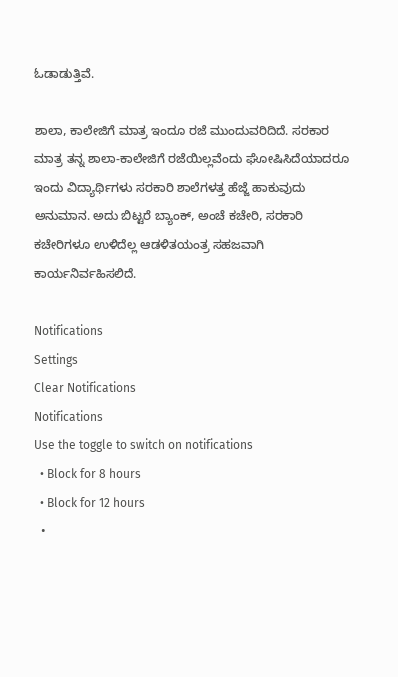ಓಡಾಡುತ್ತಿವೆ.

ಶಾಲಾ, ಕಾಲೇಜಿಗೆ ಮಾತ್ರ ಇಂದೂ ರಜೆ ಮುಂದುವರಿದಿದೆ. ಸರಕಾರ ಮಾತ್ರ ತನ್ನ ಶಾಲಾ-ಕಾಲೇಜಿಗೆ ರಜೆಯಿಲ್ಲವೆಂದು ಘೋಷಿಸಿದೆಯಾದರೂ ಇಂದು ವಿದ್ಯಾರ್ಥಿಗಳು ಸರಕಾರಿ ಶಾಲೆಗಳತ್ತ ಹೆಜ್ಜೆ ಹಾಕುವುದು ಅನುಮಾನ. ಅದು ಬಿಟ್ಟರೆ ಬ್ಯಾಂಕ್, ಅಂಚೆ ಕಚೇರಿ, ಸರಕಾರಿ ಕಚೇರಿಗಳೂ ಉಳಿದೆಲ್ಲ ಆಡಳಿತಯಂತ್ರ ಸಹಜವಾಗಿ ಕಾರ್ಯನಿರ್ವಹಿಸಲಿದೆ.

Notifications
Settings
Clear Notifications
Notifications
Use the toggle to switch on notifications
  • Block for 8 hours
  • Block for 12 hours
  •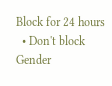Block for 24 hours
  • Don't block
Gender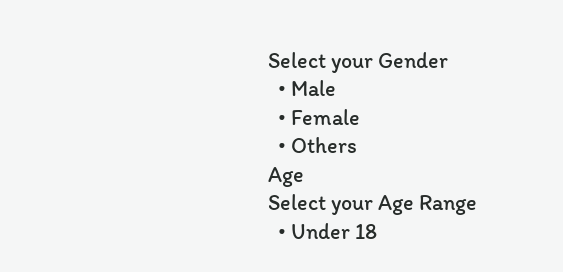Select your Gender
  • Male
  • Female
  • Others
Age
Select your Age Range
  • Under 18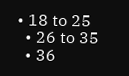• 18 to 25
  • 26 to 35
  • 36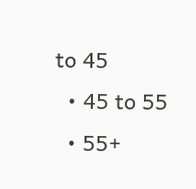to 45
  • 45 to 55
  • 55+